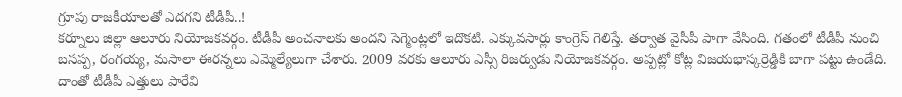గ్రూపు రాజకీయాలతో ఎదగని టీడీపీ..!
కర్నూలు జిల్లా ఆలూరు నియోజకవర్గం. టీడీపీ అంచనాలకు అందని సెగ్మెంట్లలో ఇదొకటి. ఎక్కువసార్లు కాంగ్రెస్ గెలిస్తే. తర్వాత వైసీపీ పాగా వేసింది. గతంలో టీడీపీ నుంచి బసప్ప, రంగయ్య, మసాలా ఈరన్నలు ఎమ్మెల్యేలుగా చేశారు. 2009 వరకు ఆలూరు ఎస్సీ రిజర్వుడు నియోజకవర్గం. అప్పట్లో కోట్ల విజయభాస్కర్రెడ్డికి బాగా పట్టు ఉండేది. దాంతో టీడీపీ ఎత్తులు పారేవి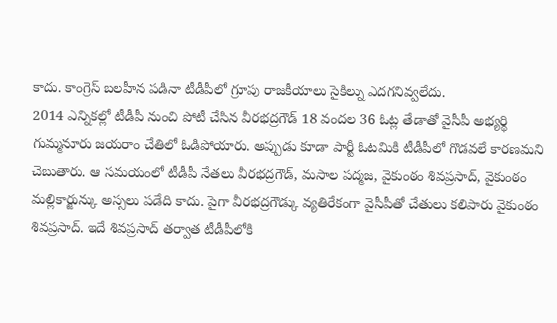కాదు. కాంగ్రెస్ బలహీన పడినా టీడీపీలో గ్రూపు రాజకీయాలు సైకిల్ను ఎదగనివ్వలేదు.
2014 ఎన్నికల్లో టీడీపీ నుంచి పోటీ చేసిన వీరభద్రగౌడ్ 18 వందల 36 ఓట్ల తేడాతో వైసీపీ అభ్యర్థి గుమ్మనూరు జయరాం చేతిలో ఓడిపోయారు. అప్పుడు కూడా పార్టీ ఓటమికి టీడీపీలో గొడవలే కారణమని చెబుతారు. ఆ సమయంలో టీడీపీ నేతలు వీరభద్రగౌడ్, మసాల పద్మజ, వైకుంఠం శివప్రసాద్, వైకుంఠం మల్లికార్జున్కు అస్సలు పడేది కాదు. పైగా వీరభద్రగౌడ్కు వ్యతిరేకంగా వైసీపీతో చేతులు కలిపారు వైకుంఠం శివప్రసాద్. ఇదే శివప్రసాద్ తర్వాత టీడీపీలోకి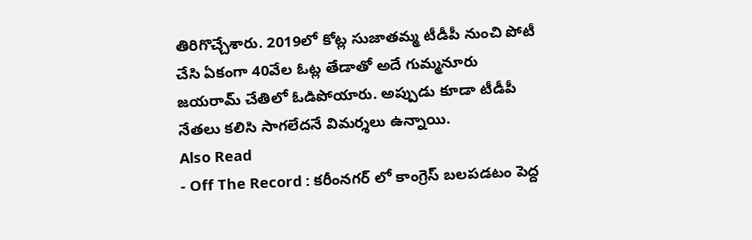తిరిగొచ్చేశారు. 2019లో కోట్ల సుజాతమ్మ టీడీపీ నుంచి పోటీ చేసి ఏకంగా 40వేల ఓట్ల తేడాతో అదే గుమ్మనూరు జయరామ్ చేతిలో ఓడిపోయారు. అప్పుడు కూడా టీడీపీ నేతలు కలిసి సాగలేదనే విమర్శలు ఉన్నాయి.
Also Read
- Off The Record : కరీంనగర్ లో కాంగ్రెస్ బలపడటం పెద్ద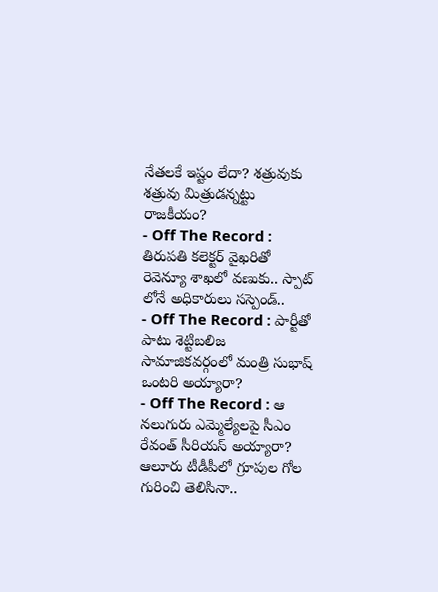నేతలకే ఇష్టం లేదా? శత్రువుకు శత్రువు మిత్రుడన్నట్టు రాజకీయం?
- Off The Record : తిరుపతి కలెక్టర్ వైఖరితో రెవెన్యూ శాఖలో వణుకు.. స్పాట్ లోనే అధికారులు సస్పెండ్..
- Off The Record : పార్టీతో పాటు శెట్టిబలిజ సామాజికవర్గంలో మంత్రి సుభాష్ ఒంటరి అయ్యారా?
- Off The Record : ఆ నలుగురు ఎమ్మెల్యేలపై సీఎం రేవంత్ సీరియస్ అయ్యారా?
ఆలూరు టీడీపీలో గ్రూపుల గోల గురించి తెలిసినా..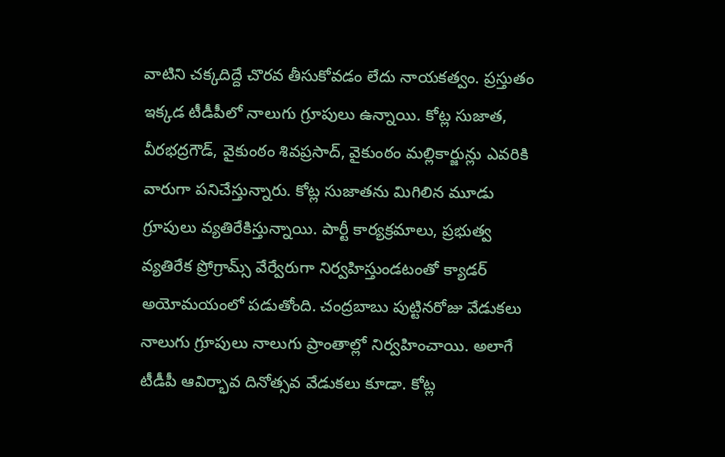వాటిని చక్కదిద్దే చొరవ తీసుకోవడం లేదు నాయకత్వం. ప్రస్తుతం ఇక్కడ టీడీపీలో నాలుగు గ్రూపులు ఉన్నాయి. కోట్ల సుజాత, వీరభద్రగౌడ్, వైకుంఠం శివప్రసాద్, వైకుంఠం మల్లికార్జున్లు ఎవరికి వారుగా పనిచేస్తున్నారు. కోట్ల సుజాతను మిగిలిన మూడు గ్రూపులు వ్యతిరేకిస్తున్నాయి. పార్టీ కార్యక్రమాలు, ప్రభుత్వ వ్యతిరేక ప్రోగ్రామ్స్ వేర్వేరుగా నిర్వహిస్తుండటంతో క్యాడర్ అయోమయంలో పడుతోంది. చంద్రబాబు పుట్టినరోజు వేడుకలు నాలుగు గ్రూపులు నాలుగు ప్రాంతాల్లో నిర్వహించాయి. అలాగే టీడీపీ ఆవిర్భావ దినోత్సవ వేడుకలు కూడా. కోట్ల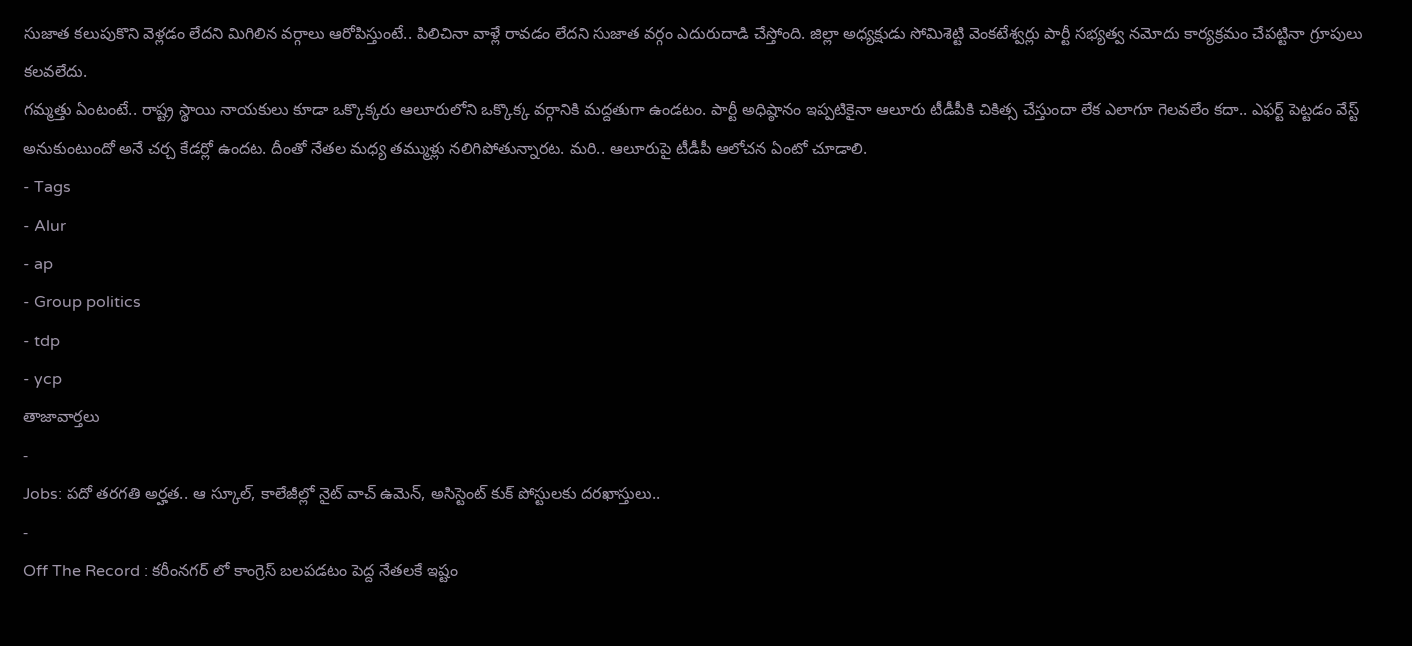సుజాత కలుపుకొని వెళ్లడం లేదని మిగిలిన వర్గాలు ఆరోపిస్తుంటే.. పిలిచినా వాళ్లే రావడం లేదని సుజాత వర్గం ఎదురుదాడి చేస్తోంది. జిల్లా అధ్యక్షుడు సోమిశెట్టి వెంకటేశ్వర్లు పార్టీ సభ్యత్వ నమోదు కార్యక్రమం చేపట్టినా గ్రూపులు కలవలేదు.
గమ్మత్తు ఏంటంటే.. రాష్ట్ర స్థాయి నాయకులు కూడా ఒక్కొక్కరు ఆలూరులోని ఒక్కొక్క వర్గానికి మద్దతుగా ఉండటం. పార్టీ అధిష్ఠానం ఇప్పటికైనా ఆలూరు టీడీపీకి చికిత్స చేస్తుందా లేక ఎలాగూ గెలవలేం కదా.. ఎఫర్ట్ పెట్టడం వేస్ట్ అనుకుంటుందో అనే చర్చ కేడర్లో ఉందట. దీంతో నేతల మధ్య తమ్ముళ్లు నలిగిపోతున్నారట. మరి.. ఆలూరుపై టీడీపీ ఆలోచన ఏంటో చూడాలి.
- Tags
- Alur
- ap
- Group politics
- tdp
- ycp
తాజావార్తలు
-
Jobs: పదో తరగతి అర్హత.. ఆ స్కూల్, కాలేజీల్లో నైట్ వాచ్ ఉమెన్, అసిస్టెంట్ కుక్ పోస్టులకు దరఖాస్తులు..
-
Off The Record : కరీంనగర్ లో కాంగ్రెస్ బలపడటం పెద్ద నేతలకే ఇష్టం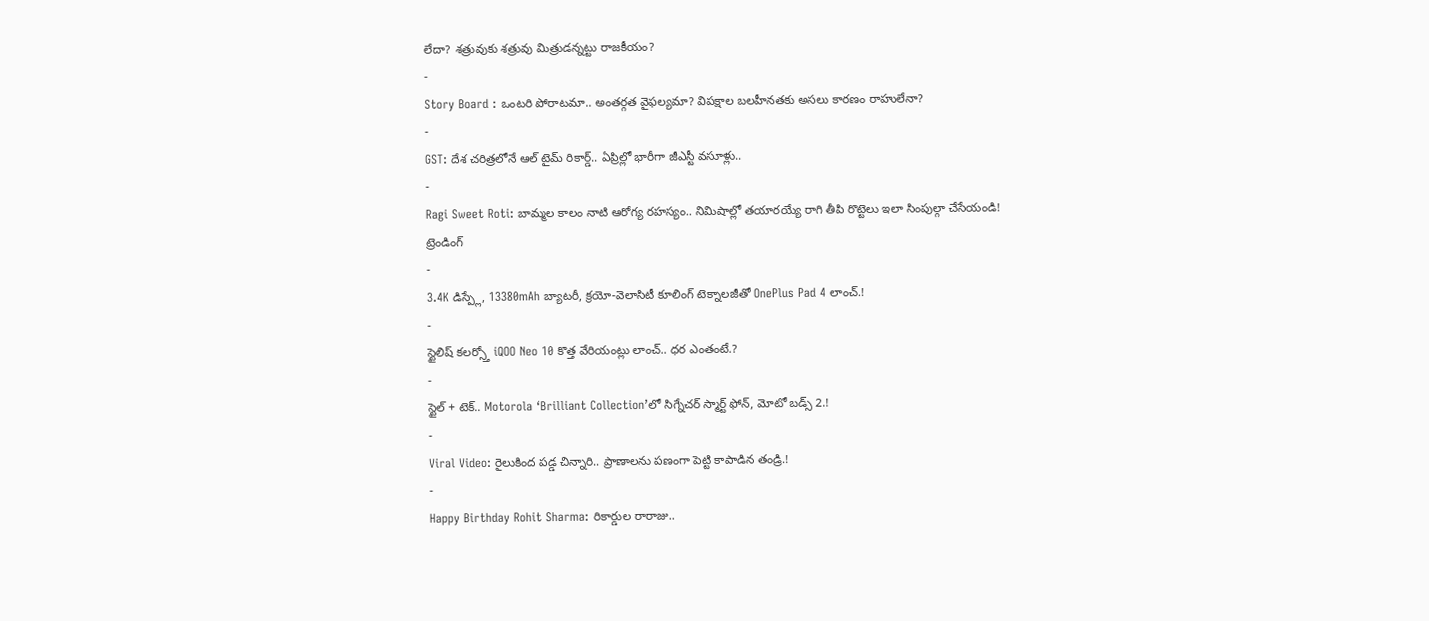లేదా? శత్రువుకు శత్రువు మిత్రుడన్నట్టు రాజకీయం?
-
Story Board : ఒంటరి పోరాటమా.. అంతర్గత వైఫల్యమా? విపక్షాల బలహీనతకు అసలు కారణం రాహులేనా?
-
GST: దేశ చరిత్రలోనే ఆల్ టైమ్ రికార్డ్.. ఏప్రిల్లో భారీగా జీఎస్టీ వసూళ్లు..
-
Ragi Sweet Roti: బామ్మల కాలం నాటి ఆరోగ్య రహస్యం.. నిమిషాల్లో తయారయ్యే రాగి తీపి రొట్టెలు ఇలా సింపుల్గా చేసేయండి!
ట్రెండింగ్
-
3.4K డిస్ప్లే, 13380mAh బ్యాటరీ, క్రయో-వెలాసిటీ కూలింగ్ టెక్నాలజీతో OnePlus Pad 4 లాంచ్.!
-
స్టైలిష్ కలర్స్తో iQOO Neo 10 కొత్త వేరియంట్లు లాంచ్.. ధర ఎంతంటే.?
-
స్టైల్ + టెక్.. Motorola ‘Brilliant Collection’లో సిగ్నేచర్ స్మార్ట్ ఫోన్, మోటో బడ్స్ 2.!
-
Viral Video: రైలుకింద పడ్డ చిన్నారి.. ప్రాణాలను పణంగా పెట్టి కాపాడిన తండ్రి.!
-
Happy Birthday Rohit Sharma: రికార్డుల రారాజు..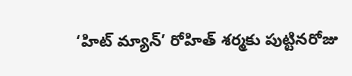‘హిట్ మ్యాన్’ రోహిత్ శర్మకు పుట్టినరోజు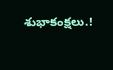శుభాకంక్షలు.!